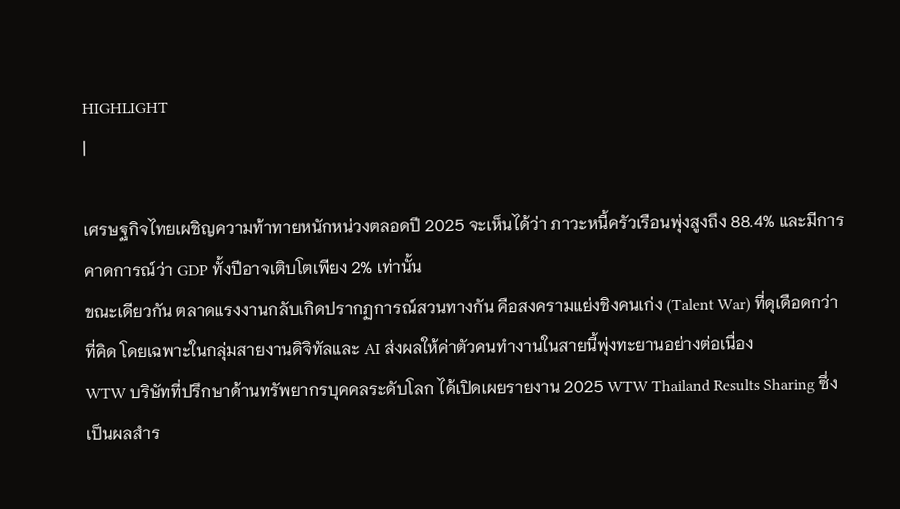HIGHLIGHT
|

เศรษฐกิจไทยเผชิญความท้าทายหนักหน่วงตลอดปี 2025 จะเห็นได้ว่า ภาวะหนี้ครัวเรือนพุ่งสูงถึง 88.4% และมีการคาดการณ์ว่า GDP ทั้งปีอาจเติบโตเพียง 2% เท่านั้น
ขณะเดียวกัน ตลาดแรงงานกลับเกิดปรากฏการณ์สวนทางกัน คือสงครามแย่งชิงคนเก่ง (Talent War) ที่ดุเดือดกว่าที่คิด โดยเฉพาะในกลุ่มสายงานดิจิทัลและ AI ส่งผลให้ค่าตัวคนทำงานในสายนี้พุ่งทะยานอย่างต่อเนื่อง
WTW บริษัทที่ปรึกษาด้านทรัพยากรบุคคลระดับโลก ได้เปิดเผยรายงาน 2025 WTW Thailand Results Sharing ซึ่งเป็นผลสำร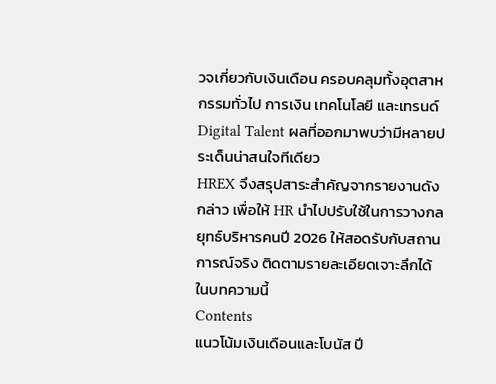วจเกี่ยวกับเงินเดือน ครอบคลุมทั้งอุตสาหกรรมทั่วไป การเงิน เทคโนโลยี และเทรนด์ Digital Talent ผลที่ออกมาพบว่ามีหลายประเด็นน่าสนใจทีเดียว
HREX จึงสรุปสาระสำคัญจากรายงานดังกล่าว เพื่อให้ HR นำไปปรับใช้ในการวางกลยุทธ์บริหารคนปี 2026 ให้สอดรับกับสถานการณ์จริง ติดตามรายละเอียดเจาะลึกได้ในบทความนี้
Contents
แนวโน้มเงินเดือนและโบนัส ปี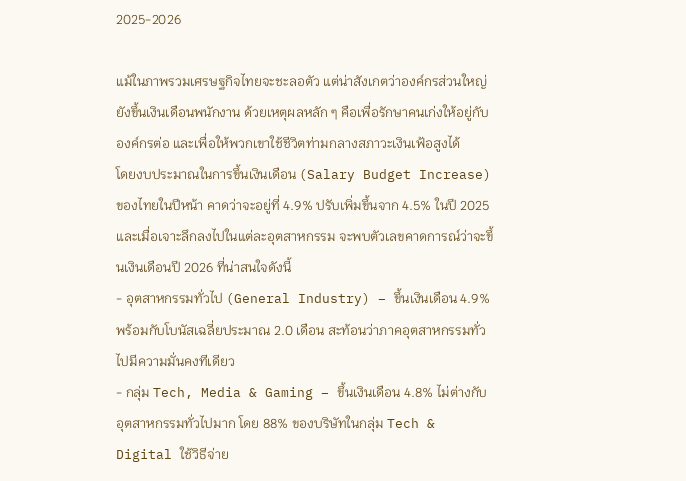2025-2026

แม้ในภาพรวมเศรษฐกิจไทยจะชะลอตัว แต่น่าสังเกตว่าองค์กรส่วนใหญ่ยังขึ้นเงินเดือนพนักงาน ด้วยเหตุผลหลัก ๆ คือเพื่อรักษาคนเก่งให้อยู่กับองค์กรต่อ และเพื่อให้พวกเขาใช้ชีวิตท่ามกลางสภาวะเงินเฟ้อสูงได้
โดยงบประมาณในการขึ้นเงินเดือน (Salary Budget Increase) ของไทยในปีหน้า คาดว่าจะอยู่ที่ 4.9% ปรับเพิ่มขึ้นจาก 4.5% ในปี 2025
และเมื่อเจาะลึกลงไปในแต่ละอุตสาหกรรม จะพบตัวเลขคาดการณ์ว่าจะขึ้นเงินเดือนปี 2026 ที่น่าสนใจดังนี้
- อุตสาหกรรมทั่วไป (General Industry) – ขึ้นเงินเดือน 4.9% พร้อมกับโบนัสเฉลี่ยประมาณ 2.0 เดือน สะท้อนว่าภาคอุตสาหกรรมทั่วไปมีความมั่นคงทีเดียว
- กลุ่ม Tech, Media & Gaming – ขึ้นเงินเดือน 4.8% ไม่ต่างกับอุตสาหกรรมทั่วไปมาก โดย 88% ของบริษัทในกลุ่ม Tech & Digital ใช้วิธีจ่าย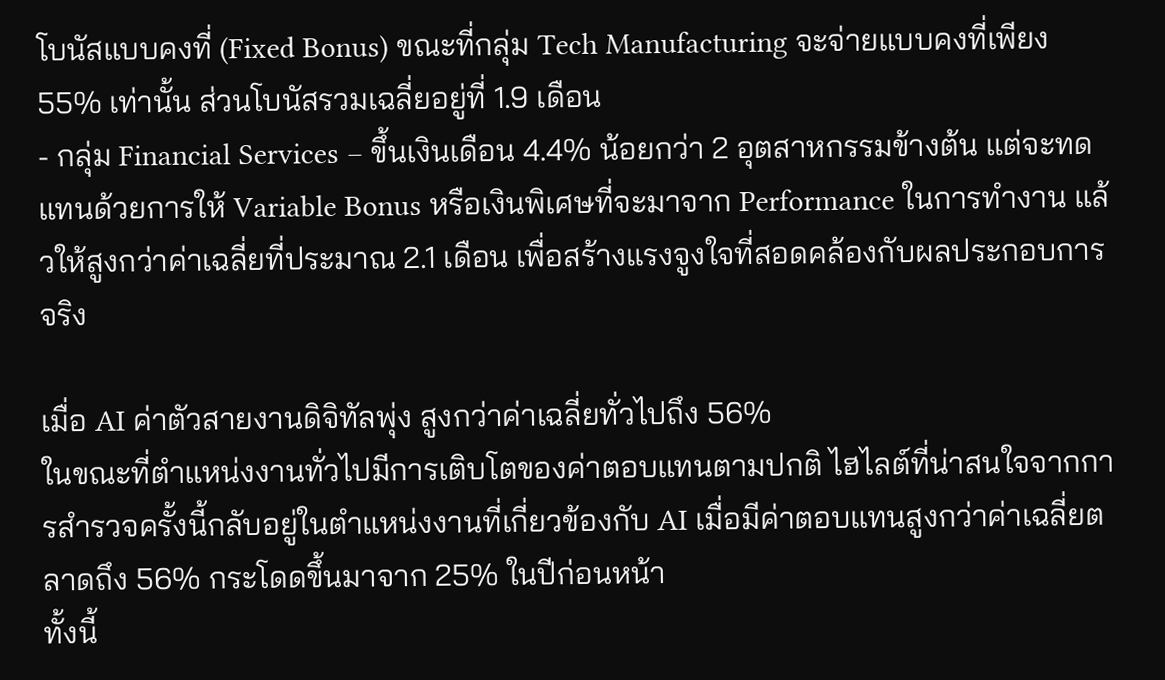โบนัสแบบคงที่ (Fixed Bonus) ขณะที่กลุ่ม Tech Manufacturing จะจ่ายแบบคงที่เพียง 55% เท่านั้น ส่วนโบนัสรวมเฉลี่ยอยู่ที่ 1.9 เดือน
- กลุ่ม Financial Services – ขึ้นเงินเดือน 4.4% น้อยกว่า 2 อุตสาหกรรมข้างต้น แต่จะทดแทนด้วยการให้ Variable Bonus หรือเงินพิเศษที่จะมาจาก Performance ในการทำงาน แล้วให้สูงกว่าค่าเฉลี่ยที่ประมาณ 2.1 เดือน เพื่อสร้างแรงจูงใจที่สอดคล้องกับผลประกอบการจริง

เมื่อ AI ค่าตัวสายงานดิจิทัลพุ่ง สูงกว่าค่าเฉลี่ยทั่วไปถึง 56%
ในขณะที่ตำแหน่งงานทั่วไปมีการเติบโตของค่าตอบแทนตามปกติ ไฮไลต์ที่น่าสนใจจากการสำรวจครั้งนี้กลับอยู่ในตำแหน่งงานที่เกี่ยวข้องกับ AI เมื่อมีค่าตอบแทนสูงกว่าค่าเฉลี่ยตลาดถึง 56% กระโดดขึ้นมาจาก 25% ในปีก่อนหน้า
ทั้งนี้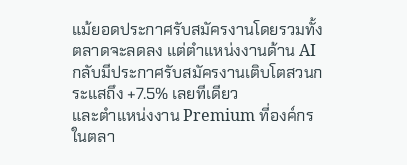แม้ยอดประกาศรับสมัครงานโดยรวมทั้งตลาดจะลดลง แต่ตำแหน่งงานด้าน AI กลับมีประกาศรับสมัครงานเติบโตสวนกระแสถึง +7.5% เลยทีเดียว
และตำแหน่งงาน Premium ที่องค์กรในตลา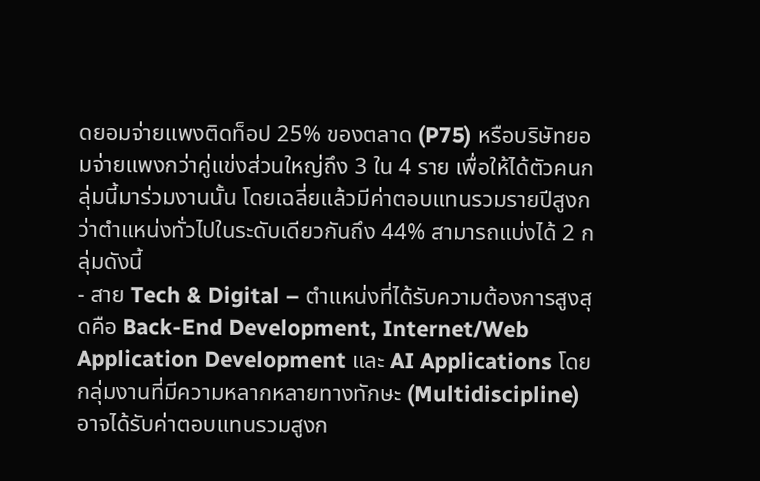ดยอมจ่ายแพงติดท็อป 25% ของตลาด (P75) หรือบริษัทยอมจ่ายแพงกว่าคู่แข่งส่วนใหญ่ถึง 3 ใน 4 ราย เพื่อให้ได้ตัวคนกลุ่มนี้มาร่วมงานนั้น โดยเฉลี่ยแล้วมีค่าตอบแทนรวมรายปีสูงกว่าตำแหน่งทั่วไปในระดับเดียวกันถึง 44% สามารถแบ่งได้ 2 กลุ่มดังนี้
- สาย Tech & Digital – ตำแหน่งที่ได้รับความต้องการสูงสุดคือ Back-End Development, Internet/Web Application Development และ AI Applications โดยกลุ่มงานที่มีความหลากหลายทางทักษะ (Multidiscipline) อาจได้รับค่าตอบแทนรวมสูงก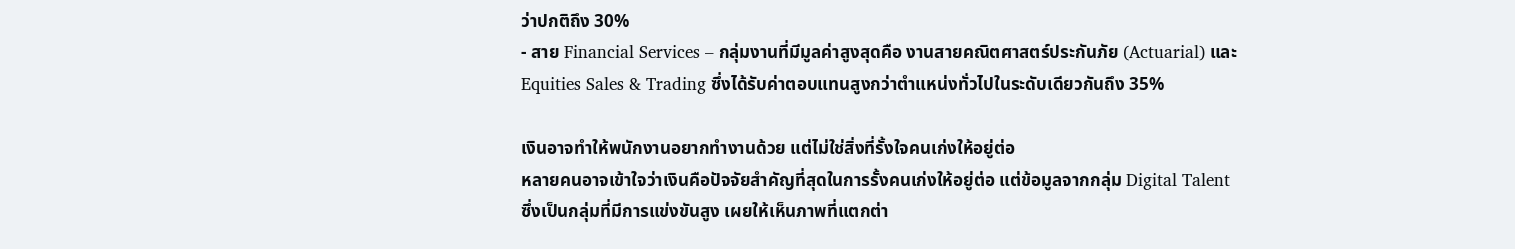ว่าปกติถึง 30%
- สาย Financial Services – กลุ่มงานที่มีมูลค่าสูงสุดคือ งานสายคณิตศาสตร์ประกันภัย (Actuarial) และ Equities Sales & Trading ซึ่งได้รับค่าตอบแทนสูงกว่าตำแหน่งทั่วไปในระดับเดียวกันถึง 35%

เงินอาจทำให้พนักงานอยากทำงานด้วย แต่ไม่ใช่สิ่งที่รั้งใจคนเก่งให้อยู่ต่อ
หลายคนอาจเข้าใจว่าเงินคือปัจจัยสำคัญที่สุดในการรั้งคนเก่งให้อยู่ต่อ แต่ข้อมูลจากกลุ่ม Digital Talent ซึ่งเป็นกลุ่มที่มีการแข่งขันสูง เผยให้เห็นภาพที่แตกต่า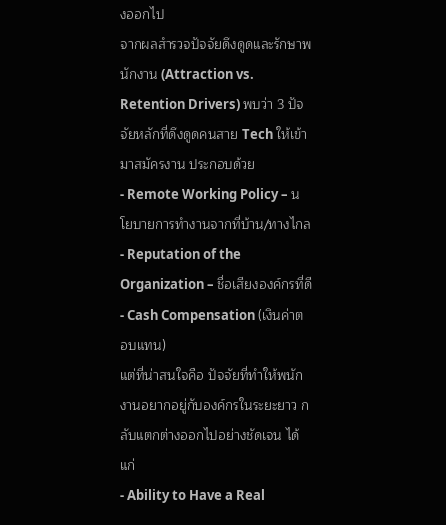งออกไป
จากผลสำรวจปัจจัยดึงดูดและรักษาพนักงาน (Attraction vs. Retention Drivers) พบว่า 3 ปัจจัยหลักที่ดึงดูดคนสาย Tech ให้เข้ามาสมัครงาน ประกอบด้วย
- Remote Working Policy – นโยบายการทำงานจากที่บ้าน/ทางไกล
- Reputation of the Organization – ชื่อเสียงองค์กรที่ดี
- Cash Compensation (เงินค่าตอบแทน)
แต่ที่น่าสนใจคือ ปัจจัยที่ทำให้พนักงานอยากอยู่กับองค์กรในระยะยาว กลับแตกต่างออกไปอย่างชัดเจน ได้แก่
- Ability to Have a Real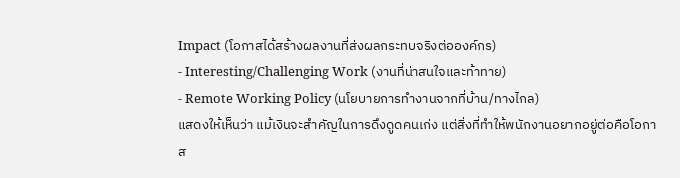Impact (โอกาสได้สร้างผลงานที่ส่งผลกระทบจริงต่อองค์กร)
- Interesting/Challenging Work (งานที่น่าสนใจและท้าทาย)
- Remote Working Policy (นโยบายการทำงานจากที่บ้าน/ทางไกล)
แสดงให้เห็นว่า แม้เงินจะสำคัญในการดึงดูดคนเก่ง แต่สิ่งที่ทำให้พนักงานอยากอยู่ต่อคือโอกาส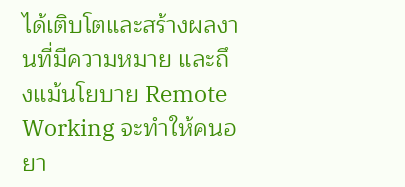ได้เติบโตและสร้างผลงานที่มีความหมาย และถึงแม้นโยบาย Remote Working จะทำให้คนอยา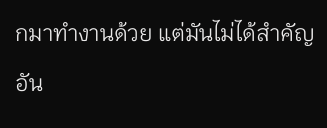กมาทำงานด้วย แต่มันไม่ได้สำคัญอัน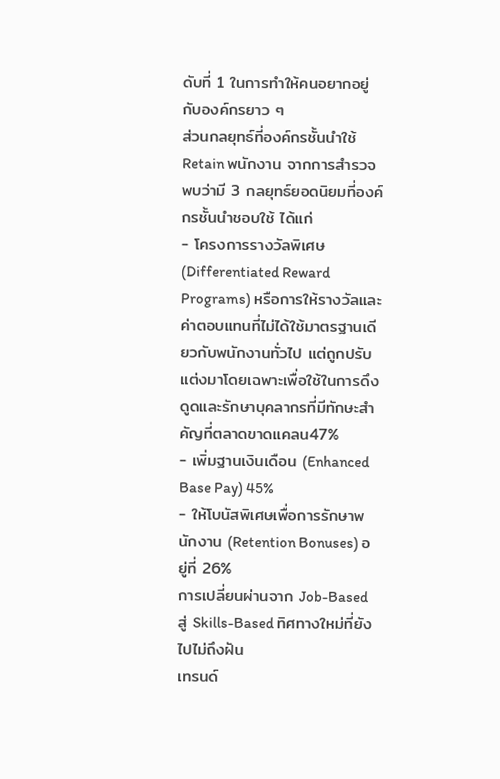ดับที่ 1 ในการทำให้คนอยากอยู่กับองค์กรยาว ๆ
ส่วนกลยุทธ์ที่องค์กรชั้นนำใช้ Retain พนักงาน จากการสำรวจพบว่ามี 3 กลยุทธ์ยอดนิยมที่องค์กรชั้นนำชอบใช้ ได้แก่
- โครงการรางวัลพิเศษ (Differentiated Reward Programs) หรือการให้รางวัลและค่าตอบแทนที่ไม่ได้ใช้มาตรฐานเดียวกับพนักงานทั่วไป แต่ถูกปรับแต่งมาโดยเฉพาะเพื่อใช้ในการดึงดูดและรักษาบุคลากรที่มีทักษะสำคัญที่ตลาดขาดแคลน47%
- เพิ่มฐานเงินเดือน (Enhanced Base Pay) 45%
- ให้โบนัสพิเศษเพื่อการรักษาพนักงาน (Retention Bonuses) อยู่ที่ 26%
การเปลี่ยนผ่านจาก Job-Based สู่ Skills-Based ทิศทางใหม่ที่ยังไปไม่ถึงฝัน
เทรนด์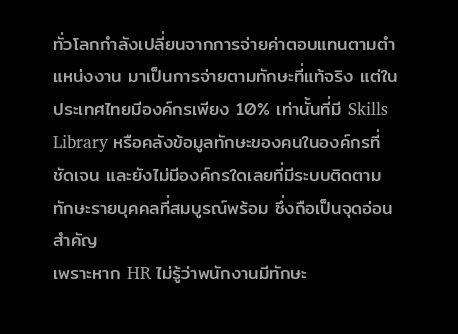ทั่วโลกกำลังเปลี่ยนจากการจ่ายค่าตอบแทนตามตำแหน่งงาน มาเป็นการจ่ายตามทักษะที่แท้จริง แต่ในประเทศไทยมีองค์กรเพียง 10% เท่านั้นที่มี Skills Library หรือคลังข้อมูลทักษะของคนในองค์กรที่ชัดเจน และยังไม่มีองค์กรใดเลยที่มีระบบติดตามทักษะรายบุคคลที่สมบูรณ์พร้อม ซึ่งถือเป็นจุดอ่อนสำคัญ
เพราะหาก HR ไม่รู้ว่าพนักงานมีทักษะ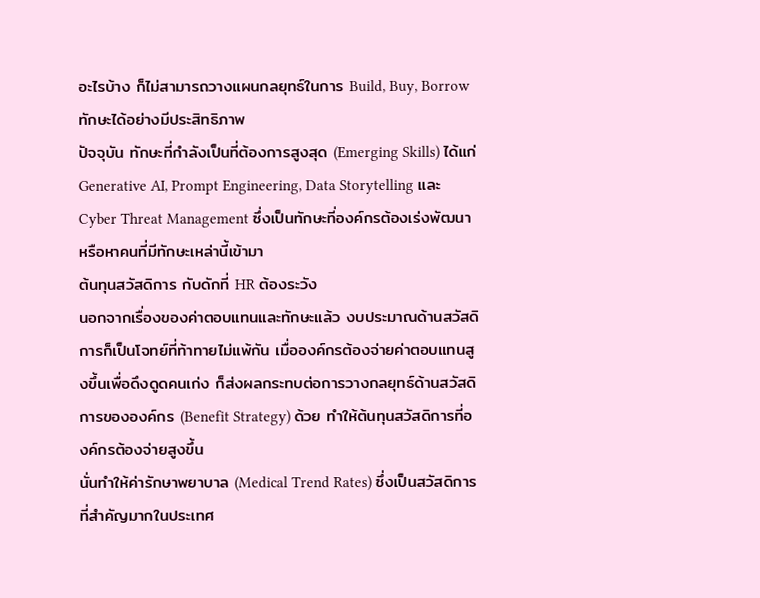อะไรบ้าง ก็ไม่สามารถวางแผนกลยุทธ์ในการ Build, Buy, Borrow ทักษะได้อย่างมีประสิทธิภาพ
ปัจจุบัน ทักษะที่กำลังเป็นที่ต้องการสูงสุด (Emerging Skills) ได้แก่ Generative AI, Prompt Engineering, Data Storytelling และ Cyber Threat Management ซึ่งเป็นทักษะที่องค์กรต้องเร่งพัฒนาหรือหาคนที่มีทักษะเหล่านี้เข้ามา
ต้นทุนสวัสดิการ กับดักที่ HR ต้องระวัง
นอกจากเรื่องของค่าตอบแทนและทักษะแล้ว งบประมาณด้านสวัสดิการก็เป็นโจทย์ที่ท้าทายไม่แพ้กัน เมื่อองค์กรต้องจ่ายค่าตอบแทนสูงขึ้นเพื่อดึงดูดคนเก่ง ก็ส่งผลกระทบต่อการวางกลยุทธ์ด้านสวัสดิการขององค์กร (Benefit Strategy) ด้วย ทำให้ต้นทุนสวัสดิการที่องค์กรต้องจ่ายสูงขึ้น
นั่นทำให้ค่ารักษาพยาบาล (Medical Trend Rates) ซึ่งเป็นสวัสดิการที่สำคัญมากในประเทศ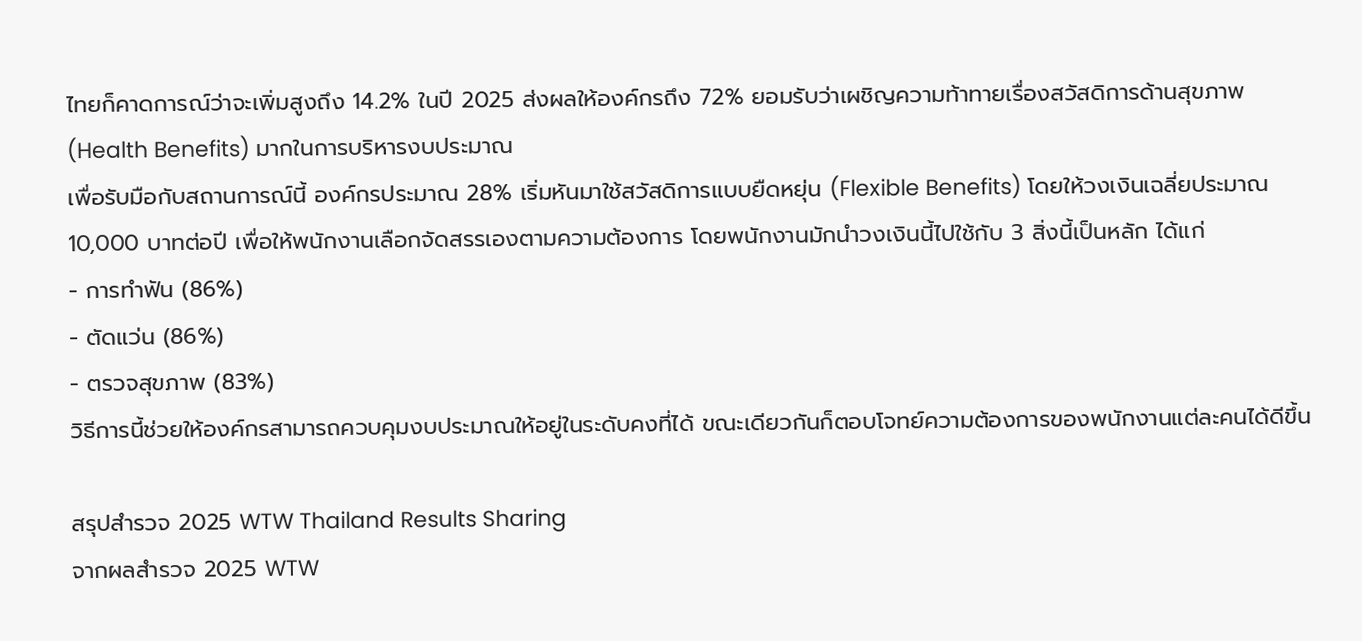ไทยก็คาดการณ์ว่าจะเพิ่มสูงถึง 14.2% ในปี 2025 ส่งผลให้องค์กรถึง 72% ยอมรับว่าเผชิญความท้าทายเรื่องสวัสดิการด้านสุขภาพ (Health Benefits) มากในการบริหารงบประมาณ
เพื่อรับมือกับสถานการณ์นี้ องค์กรประมาณ 28% เริ่มหันมาใช้สวัสดิการแบบยืดหยุ่น (Flexible Benefits) โดยให้วงเงินเฉลี่ยประมาณ 10,000 บาทต่อปี เพื่อให้พนักงานเลือกจัดสรรเองตามความต้องการ โดยพนักงานมักนำวงเงินนี้ไปใช้กับ 3 สิ่งนี้เป็นหลัก ได้แก่
- การทำฟัน (86%)
- ตัดแว่น (86%)
- ตรวจสุขภาพ (83%)
วิธีการนี้ช่วยให้องค์กรสามารถควบคุมงบประมาณให้อยู่ในระดับคงที่ได้ ขณะเดียวกันก็ตอบโจทย์ความต้องการของพนักงานแต่ละคนได้ดีขึ้น

สรุปสำรวจ 2025 WTW Thailand Results Sharing
จากผลสำรวจ 2025 WTW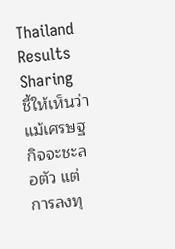Thailand Results Sharing ชี้ให้เห็นว่า แม้เศรษฐกิจจะชะลอตัว แต่การลงทุ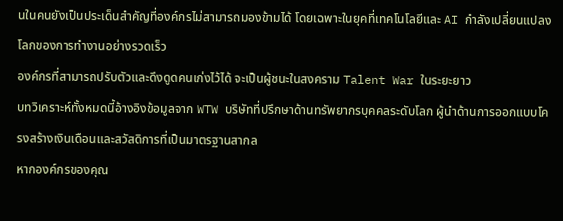นในคนยังเป็นประเด็นสำคัญที่องค์กรไม่สามารถมองข้ามได้ โดยเฉพาะในยุคที่เทคโนโลยีและ AI กำลังเปลี่ยนแปลงโลกของการทำงานอย่างรวดเร็ว
องค์กรที่สามารถปรับตัวและดึงดูดคนเก่งไว้ได้ จะเป็นผู้ชนะในสงคราม Talent War ในระยะยาว
บทวิเคราะห์ทั้งหมดนี้อ้างอิงข้อมูลจาก WTW บริษัทที่ปรึกษาด้านทรัพยากรบุคคลระดับโลก ผู้นำด้านการออกแบบโครงสร้างเงินเดือนและสวัสดิการที่เป็นมาตรฐานสากล
หากองค์กรของคุณ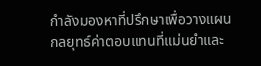กำลังมองหาที่ปรึกษาเพื่อวางแผนกลยุทธ์ค่าตอบแทนที่แม่นยำและ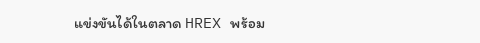แข่งขันได้ในตลาด HREX พร้อม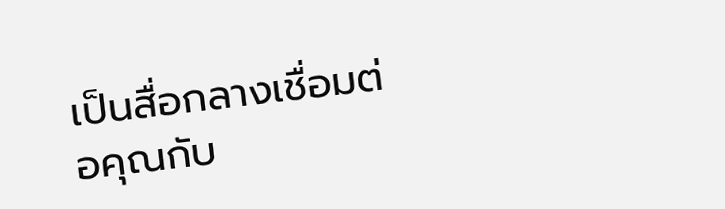เป็นสื่อกลางเชื่อมต่อคุณกับ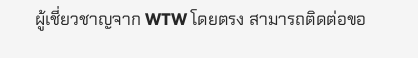ผู้เชี่ยวชาญจาก WTW โดยตรง สามารถติดต่อขอ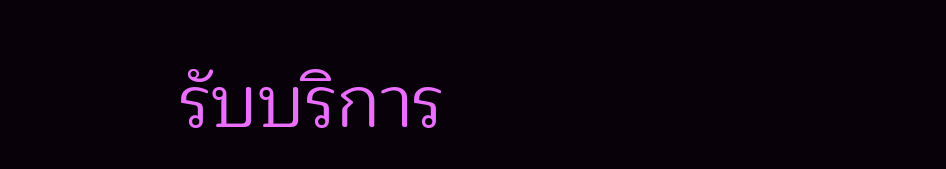รับบริการ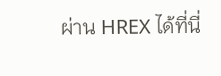ผ่าน HREX ได้ที่นี่